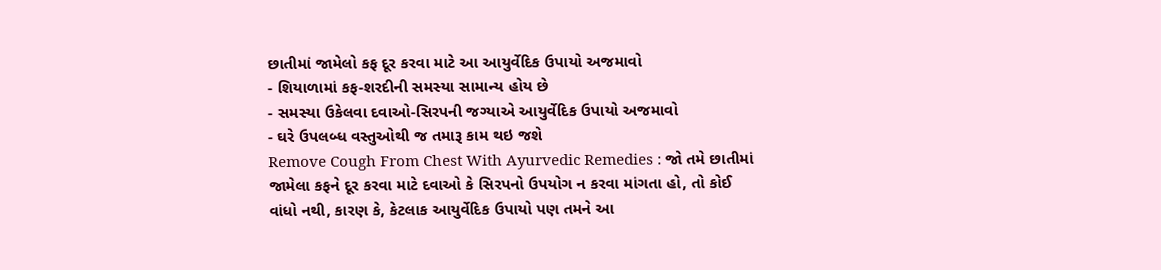છાતીમાં જામેલો કફ દૂર કરવા માટે આ આયુર્વેદિક ઉપાયો અજમાવો
- શિયાળામાં કફ-શરદીની સમસ્યા સામાન્ય હોય છે
- સમસ્યા ઉકેલવા દવાઓ-સિરપની જગ્યાએ આયુર્વેદિક ઉપાયો અજમાવો
- ઘરે ઉપલબ્ધ વસ્તુઓથી જ તમારૂ કામ થઇ જશે
Remove Cough From Chest With Ayurvedic Remedies : જો તમે છાતીમાં જામેલા કફને દૂર કરવા માટે દવાઓ કે સિરપનો ઉપયોગ ન કરવા માંગતા હો, તો કોઈ વાંધો નથી, કારણ કે, કેટલાક આયુર્વેદિક ઉપાયો પણ તમને આ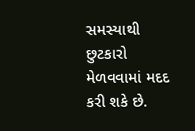સમસ્યાથી છુટકારો મેળવવામાં મદદ કરી શકે છે.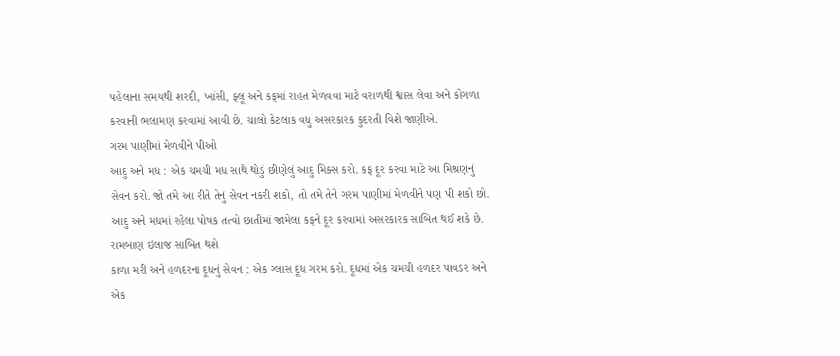પહેલાના સમયથી શરદી, ખાંસી, ફ્લૂ અને કફમાં રાહત મેળવવા માટે વરાળથી શ્વાસ લેવા અને કોગળા કરવાની ભલામણ કરવામાં આવી છે. ચાલો કેટલાક વધુ અસરકારક કુદરતી વિશે જાણીએ.
ગરમ પાણીમાં મેળવીને પીઓ
આદુ અને મધ : એક ચમચી મધ સાથે થોડું છીણેલું આદુ મિક્સ કરો. કફ દૂર કરવા માટે આ મિશ્રણનું સેવન કરો. જો તમે આ રીતે તેનું સેવન નકરી શકો, તો તમે તેને ગરમ પાણીમાં મેળવીને પણ પી શકો છો. આદુ અને મધમાં રહેલા પોષક તત્વો છાતીમાં જામેલા કફને દૂર કરવામાં અસરકારક સાબિત થઈ શકે છે.
રામબાણ ઇલાજ સાબિત થશે
કાળા મરી અને હળદરના દૂધનું સેવન : એક ગ્લાસ દૂધ ગરમ કરો. દૂધમાં એક ચમચી હળદર પાવડર અને એક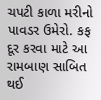ચપટી કાળા મરીનો પાવડર ઉમેરો. કફ દૂર કરવા માટે આ રામબાણ સાબિત થઈ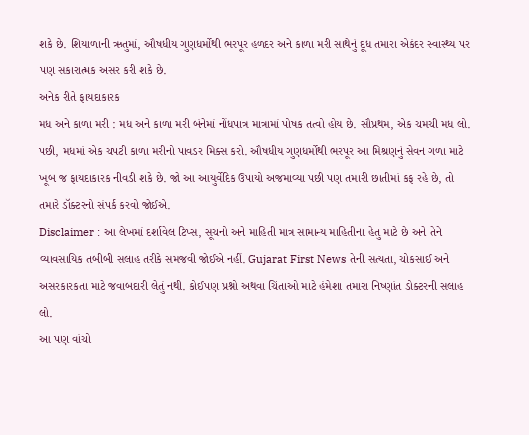શકે છે. શિયાળાની ઋતુમાં, ઔષધીય ગુણધર્મોથી ભરપૂર હળદર અને કાળા મરી સાથેનું દૂધ તમારા એકંદર સ્વાસ્થ્ય પર પણ સકારાત્મક અસર કરી શકે છે.
અનેક રીતે ફાયદાકારક
મધ અને કાળા મરી : મધ અને કાળા મરી બંનેમાં નોંધપાત્ર માત્રામાં પોષક તત્વો હોય છે. સૌપ્રથમ, એક ચમચી મધ લો. પછી, મધમાં એક ચપટી કાળા મરીનો પાવડર મિક્સ કરો. ઔષધીય ગુણધર્મોથી ભરપૂર આ મિશ્રણનું સેવન ગળા માટે ખૂબ જ ફાયદાકારક નીવડી શકે છે. જો આ આયુર્વેદિક ઉપાયો અજમાવ્યા પછી પણ તમારી છાતીમાં કફ રહે છે, તો તમારે ડૉક્ટરનો સંપર્ક કરવો જોઈએ.
Disclaimer : આ લેખમાં દર્શાવેલ ટિપ્સ, સૂચનો અને માહિતી માત્ર સામાન્ય માહિતીના હેતુ માટે છે અને તેને વ્યાવસાયિક તબીબી સલાહ તરીકે સમજવી જોઈએ નહીં. Gujarat First News તેની સત્યતા, ચોકસાઈ અને અસરકારકતા માટે જવાબદારી લેતું નથી. કોઈપણ પ્રશ્નો અથવા ચિંતાઓ માટે હંમેશા તમારા નિષ્ણાંત ડોક્ટરની સલાહ લો.
આ પણ વાંચો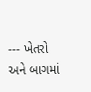--- ખેતરો અને બાગમાં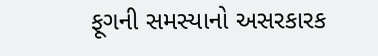ફૂગની સમસ્યાનો અસરકારક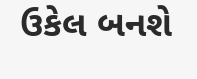ઉકેલ બનશે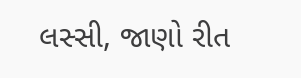લસ્સી, જાણો રીત